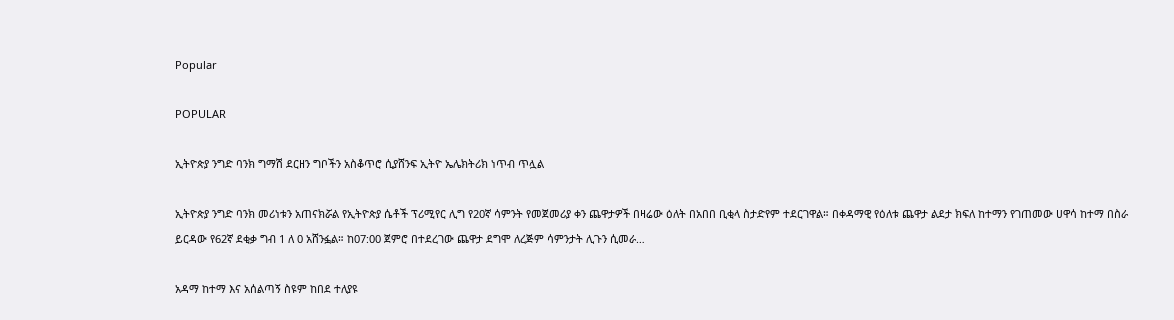Popular

POPULAR

ኢትዮጵያ ንግድ ባንክ ግማሽ ደርዘን ግቦችን አስቆጥሮ ሲያሸንፍ ኢትዮ ኤሌክትሪክ ነጥብ ጥሏል

ኢትዮጵያ ንግድ ባንክ መሪነቱን አጠናክሯል የኢትዮጵያ ሴቶች ፕሪሚየር ሊግ የ20ኛ ሳምንት የመጀመሪያ ቀን ጨዋታዎች በዛሬው ዕለት በአበበ ቢቂላ ስታድየም ተደርገዋል። በቀዳማዊ የዕለቱ ጨዋታ ልደታ ክፍለ ከተማን የገጠመው ሀዋሳ ከተማ በስራ ይርዳው የ62ኛ ደቂቃ ግብ 1 ለ 0 አሸንፏል። ከ07:00 ጀምሮ በተደረገው ጨዋታ ደግሞ ለረጅም ሳምንታት ሊጉን ሲመራ…

አዳማ ከተማ እና አሰልጣኝ ስዩም ከበደ ተለያዩ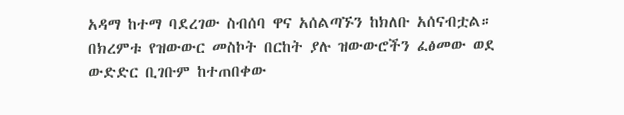አዳማ ከተማ ባደረገው ስብሰባ ዋና አሰልጣኙን ከክለቡ አሰናብቷል። በክረምቱ የዝውውር መስኮት በርከት ያሉ ዝውውሮችን ፈፅመው ወደ ውድድር ቢገቡም ከተጠበቀው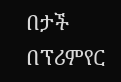በታች በፕሪምየር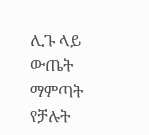ሊጉ ላይ ውጤት ማምጣት የቻሉት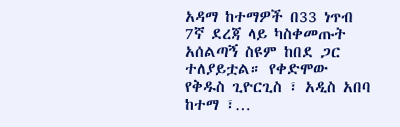አዳማ ከተማዎች በ33 ነጥብ 7ኛ ደረጃ ላይ ካስቀመጡት አሰልጣኝ ስዩም ከበደ ጋር ተለያይቷል። የቀድሞው የቅዱስ ጊዮርጊስ ፣ አዲስ አበባ ከተማ ፣…